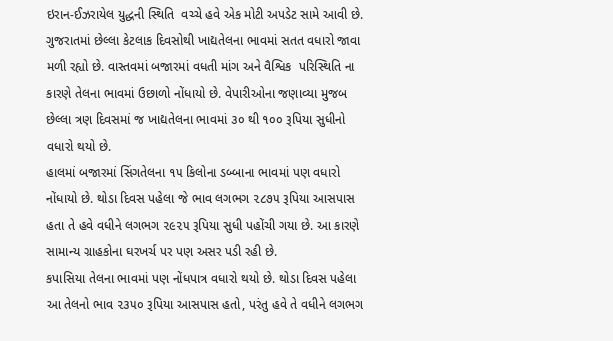ઇરાન-ઈઝરાયેલ યુદ્ધની સ્થિતિ  વચ્ચે હવે એક મોટી અપડેટ સામે આવી છે. ગુજરાતમાં છેલ્લા કેટલાક દિવસોથી ખાદ્યતેલના ભાવમાં સતત વધારો જાવા મળી રહ્યો છે. વાસ્તવમાં બજારમાં વધતી માંગ અને વૈશ્વિક  પરિસ્થિતિ ના કારણે તેલના ભાવમાં ઉછાળો નોંધાયો છે. વેપારીઓના જણાવ્યા મુજબ છેલ્લા ત્રણ દિવસમાં જ ખાદ્યતેલના ભાવમાં ૩૦ થી ૧૦૦ રૂપિયા સુધીનો વધારો થયો છે.
હાલમાં બજારમાં સિંગતેલના ૧૫ કિલોના ડબ્બાના ભાવમાં પણ વધારો નોંધાયો છે. થોડા દિવસ પહેલા જે ભાવ લગભગ ૨૮૭૫ રૂપિયા આસપાસ હતા તે હવે વધીને લગભગ ૨૯૨૫ રૂપિયા સુધી પહોંચી ગયા છે. આ કારણે સામાન્ય ગ્રાહકોના ઘરખર્ચ પર પણ અસર પડી રહી છે.
કપાસિયા તેલના ભાવમાં પણ નોંધપાત્ર વધારો થયો છે. થોડા દિવસ પહેલા આ તેલનો ભાવ ૨૩૫૦ રૂપિયા આસપાસ હતો, પરંતુ હવે તે વધીને લગભગ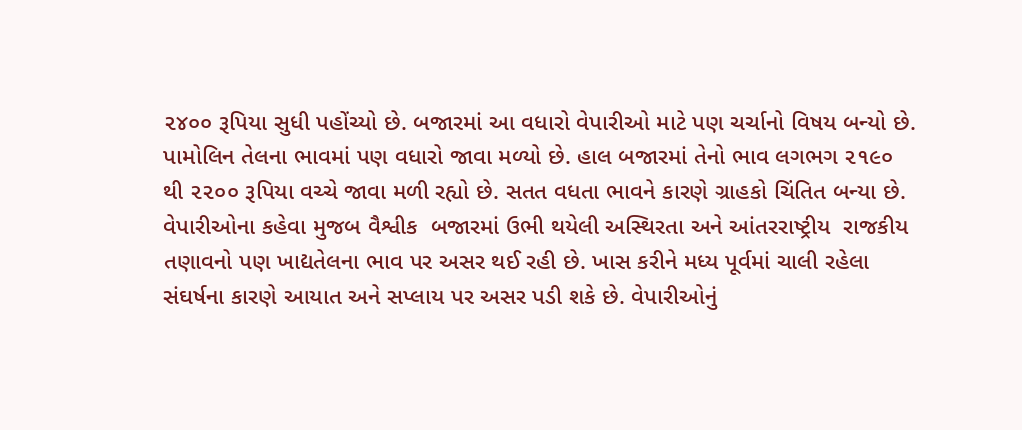૨૪૦૦ રૂપિયા સુધી પહોંચ્યો છે. બજારમાં આ વધારો વેપારીઓ માટે પણ ચર્ચાનો વિષય બન્યો છે.
પામોલિન તેલના ભાવમાં પણ વધારો જાવા મળ્યો છે. હાલ બજારમાં તેનો ભાવ લગભગ ૨૧૯૦ થી ૨૨૦૦ રૂપિયા વચ્ચે જાવા મળી રહ્યો છે. સતત વધતા ભાવને કારણે ગ્રાહકો ચિંતિત બન્યા છે.
વેપારીઓના કહેવા મુજબ વૈશ્વીક  બજારમાં ઉભી થયેલી અસ્થિરતા અને આંતરરાષ્ટ્રીય  રાજકીય તણાવનો પણ ખાદ્યતેલના ભાવ પર અસર થઈ રહી છે. ખાસ કરીને મધ્ય પૂર્વમાં ચાલી રહેલા સંઘર્ષના કારણે આયાત અને સપ્લાય પર અસર પડી શકે છે. વેપારીઓનું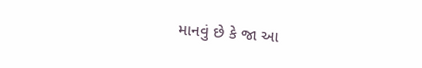માનવું છે કે જા આ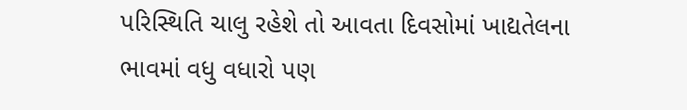પરિસ્થિતિ ચાલુ રહેશે તો આવતા દિવસોમાં ખાદ્યતેલના ભાવમાં વધુ વધારો પણ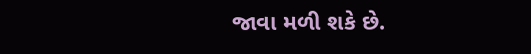જાવા મળી શકે છે.